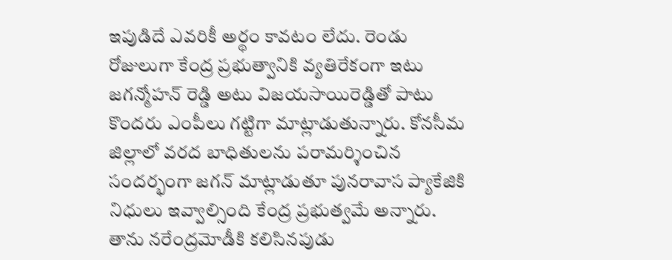ఇపుడిదే ఎవరికీ అర్థం కావటం లేదు. రెండు రోజులుగా కేంద్ర ప్రభుత్వానికి వ్యతిరేకంగా ఇటు జగన్మోహన్ రెడ్డి అటు విజయసాయిరెడ్డితో పాటు కొందరు ఎంపీలు గట్టిగా మాట్లాడుతున్నారు. కోనసీమ జిల్లాలో వరద బాధితులను పరామర్శించిన సందర్భంగా జగన్ మాట్లాడుతూ పునరావాస ప్యాకేజికి నిధులు ఇవ్వాల్సింది కేంద్ర ప్రభుత్వమే అన్నారు. తాను నరేంద్రమోడీకి కలిసినపుడు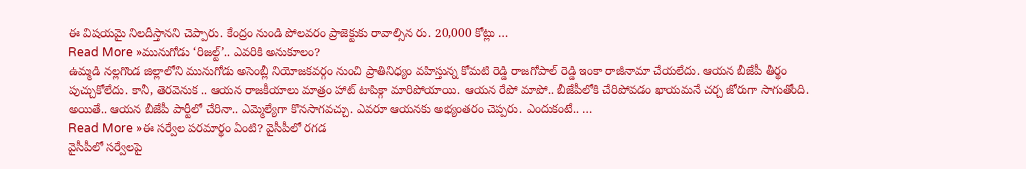ఈ విషయమై నిలదీస్తానని చెప్పారు. కేంద్రం నుండి పోలవరం ప్రాజెక్టుకు రావాల్సిన రు. 20,000 కోట్లు …
Read More »మునుగోడు ‘రిజల్ట్’.. ఎవరికి అనుకూలం?
ఉమ్మడి నల్లగొండ జిల్లాలోని మునుగోడు అసెంబ్లీ నియోజకవర్గం నుంచి ప్రాతినిధ్యం వహిస్తున్న కోమటి రెడ్డి రాజగోపాల్ రెడ్డి ఇంకా రాజీనామా చేయలేదు. ఆయన బీజేపీ తీర్థం పుచ్చుకోలేదు. కానీ, తెరవెనుక .. ఆయన రాజకీయాలు మాత్రం హాట్ టాపిక్గా మారిపోయాయి. ఆయన రేపో మాపో.. బీజేపీలోకి చేరిపోవడం ఖాయమనే చర్చ జోరుగా సాగుతోంది. అయితే.. ఆయన బీజేపీ పార్టీలో చేరినా.. ఎమ్మెల్యేగా కొనసాగవచ్చు. ఎవరూ ఆయనకు అభ్యంతరం చెప్పరు. ఎందుకంటే.. …
Read More »ఈ సర్వేల పరమార్థం ఏంటి? వైసీపీలో రగడ
వైసీపీలో సర్వేలపై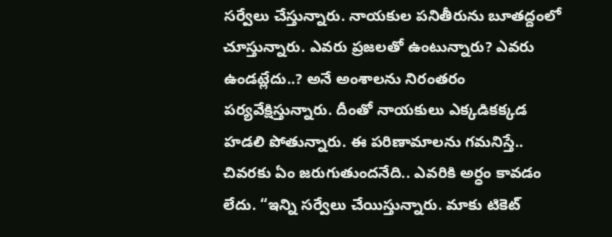సర్వేలు చేస్తున్నారు. నాయకుల పనితీరును బూతద్దంలో చూస్తున్నారు. ఎవరు ప్రజలతో ఉంటున్నారు? ఎవరు ఉండట్లేదు..? అనే అంశాలను నిరంతరం పర్యవేక్షిస్తున్నారు. దీంతో నాయకులు ఎక్కడికక్కడ హడలి పోతున్నారు. ఈ పరిణామాలను గమనిస్తే.. చివరకు ఏం జరుగుతుందనేది.. ఎవరికి అర్ధం కావడం లేదు. “ఇన్ని సర్వేలు చేయిస్తున్నారు. మాకు టికెట్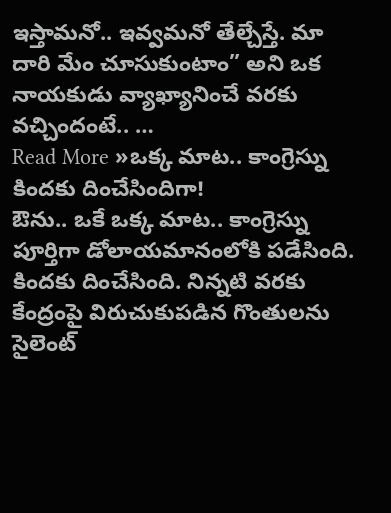ఇస్తామనో.. ఇవ్వమనో తేల్చేస్తే. మా దారి మేం చూసుకుంటాం” అని ఒక నాయకుడు వ్యాఖ్యానించే వరకు వచ్చిందంటే.. …
Read More »ఒక్క మాట.. కాంగ్రెస్ను కిందకు దించేసిందిగా!
ఔను.. ఒకే ఒక్క మాట.. కాంగ్రెస్ను పూర్తిగా డోలాయమానంలోకి పడేసింది. కిందకు దించేసింది. నిన్నటి వరకు కేంద్రంపై విరుచుకుపడిన గొంతులను సైలెంట్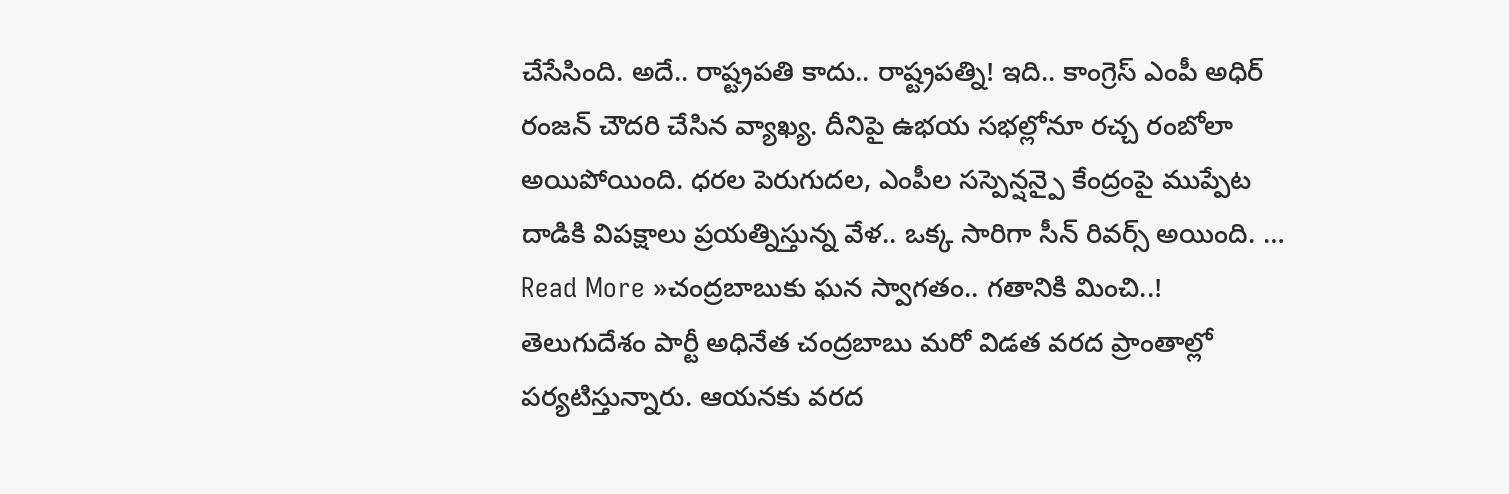చేసేసింది. అదే.. రాష్ట్రపతి కాదు.. రాష్ట్రపత్ని! ఇది.. కాంగ్రెస్ ఎంపీ అధిర్ రంజన్ చౌదరి చేసిన వ్యాఖ్య. దీనిపై ఉభయ సభల్లోనూ రచ్చ రంబోలా అయిపోయింది. ధరల పెరుగుదల, ఎంపీల సస్పెన్షన్పై కేంద్రంపై ముప్పేట దాడికి విపక్షాలు ప్రయత్నిస్తున్న వేళ.. ఒక్క సారిగా సీన్ రివర్స్ అయింది. …
Read More »చంద్రబాబుకు ఘన స్వాగతం.. గతానికి మించి..!
తెలుగుదేశం పార్టీ అధినేత చంద్రబాబు మరో విడత వరద ప్రాంతాల్లో పర్యటిస్తున్నారు. ఆయనకు వరద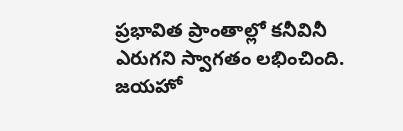ప్రభావిత ప్రాంతాల్లో కనీవినీ ఎరుగని స్వాగతం లభించింది. జయహో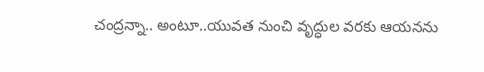చంద్రన్నా.. అంటూ..యువత నుంచి వృద్ధుల వరకు ఆయనను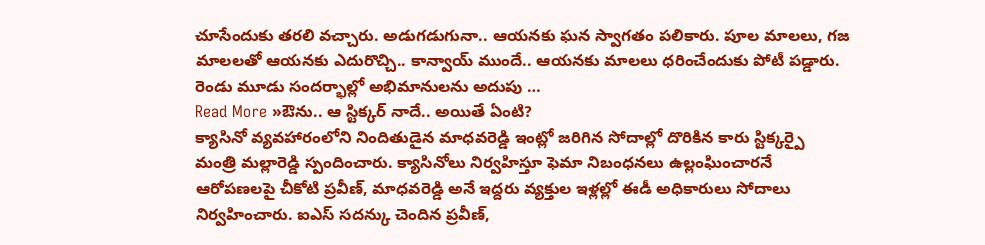చూసేందుకు తరలి వచ్చారు. అడుగడుగునా.. ఆయనకు ఘన స్వాగతం పలికారు. పూల మాలలు, గజ మాలలతో ఆయనకు ఎదురొచ్చి.. కాన్వాయ్ ముందే.. ఆయనకు మాలలు ధరించేందుకు పోటీ పడ్డారు. రెండు మూడు సందర్భాల్లో అభిమానులను అదుపు …
Read More »ఔను.. ఆ స్టిక్కర్ నాదే.. అయితే ఏంటి?
క్యాసినో వ్యవహారంలోని నిందితుడైన మాధవరెడ్డి ఇంట్లో జరిగిన సోదాల్లో దొరికిన కారు స్టిక్కర్పై మంత్రి మల్లారెడ్డి స్పందించారు. క్యాసినోలు నిర్వహిస్తూ ఫెమా నిబంధనలు ఉల్లంఘించారనే ఆరోపణలపై చీకోటి ప్రవీణ్, మాధవరెడ్డి అనే ఇద్దరు వ్యక్తుల ఇళ్లల్లో ఈడీ అధికారులు సోదాలు నిర్వహించారు. ఐఎస్ సదన్కు చెందిన ప్రవీణ్,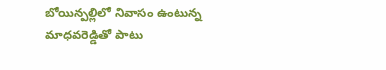బోయిన్పల్లిలో నివాసం ఉంటున్న మాధవరెడ్డితో పాటు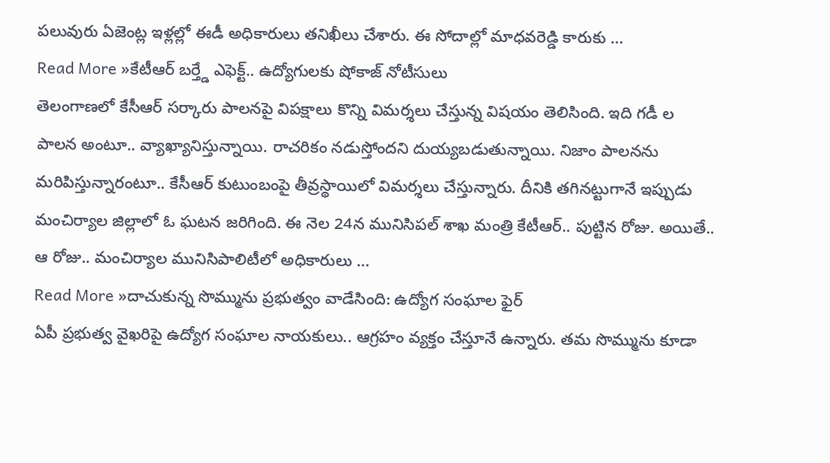పలువురు ఏజెంట్ల ఇళ్లల్లో ఈడీ అధికారులు తనిఖీలు చేశారు. ఈ సోదాల్లో మాధవరెడ్డి కారుకు …
Read More »కేటీఆర్ బర్త్డే ఎఫెక్ట్.. ఉద్యోగులకు షోకాజ్ నోటీసులు
తెలంగాణలో కేసీఆర్ సర్కారు పాలనపై విపక్షాలు కొన్ని విమర్శలు చేస్తున్న విషయం తెలిసింది. ఇది గడీ ల పాలన అంటూ.. వ్యాఖ్యానిస్తున్నాయి. రాచరికం నడుస్తోందని దుయ్యబడుతున్నాయి. నిజాం పాలనను మరిపిస్తున్నారంటూ.. కేసీఆర్ కుటుంబంపై తీవ్రస్థాయిలో విమర్శలు చేస్తున్నారు. దీనికి తగినట్టుగానే ఇప్పుడు మంచిర్యాల జిల్లాలో ఓ ఘటన జరిగింది. ఈ నెల 24న మునిసిపల్ శాఖ మంత్రి కేటీఆర్.. పుట్టిన రోజు. అయితే.. ఆ రోజు.. మంచిర్యాల మునిసిపాలిటీలో అధికారులు …
Read More »దాచుకున్న సొమ్మును ప్రభుత్వం వాడేసింది: ఉద్యోగ సంఘాల ఫైర్
ఏపీ ప్రభుత్వ వైఖరిపై ఉద్యోగ సంఘాల నాయకులు.. ఆగ్రహం వ్యక్తం చేస్తూనే ఉన్నారు. తమ సొమ్మును కూడా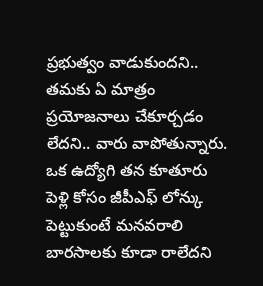ప్రభుత్వం వాడుకుందని.. తమకు ఏ మాత్రం ప్రయోజనాలు చేకూర్చడం లేదని.. వారు వాపోతున్నారు. ఒక ఉద్యోగి తన కూతూరు పెళ్లి కోసం జీపీఎఫ్ లోన్కు పెట్టుకుంటే మనవరాలి బారసాలకు కూడా రాలేదని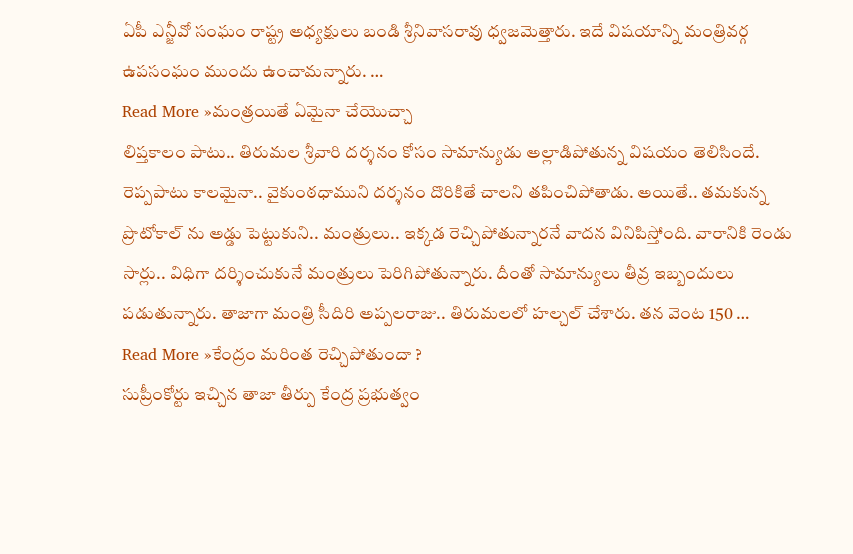ఏపీ ఎన్జీవో సంఘం రాష్ట్ర అధ్యక్షులు బండి శ్రీనివాసరావు ధ్వజమెత్తారు. ఇదే విషయాన్ని మంత్రివర్గ ఉపసంఘం ముందు ఉంచామన్నారు. …
Read More »మంత్రయితే ఏమైనా చేయొచ్చా
లిప్తకాలం పాటు.. తిరుమల శ్రీవారి దర్శనం కోసం సామాన్యుడు అల్లాడిపోతున్న విషయం తెలిసిందే. రెప్పపాటు కాలమైనా.. వైకుంఠధాముని దర్శనం దొరికితే చాలని తపించిపోతాడు. అయితే.. తమకున్న ప్రొటోకాల్ ను అడ్డు పెట్టుకుని.. మంత్రులు.. ఇక్కడ రెచ్చిపోతున్నారనే వాదన వినిపిస్తోంది. వారానికి రెండు సార్లు.. విధిగా దర్శించుకునే మంత్రులు పెరిగిపోతున్నారు. దీంతో సామాన్యులు తీవ్ర ఇబ్బందులు పడుతున్నారు. తాజాగా మంత్రి సీదిరి అప్పలరాజు.. తిరుమలలో హల్చల్ చేశారు. తన వెంట 150 …
Read More »కేంద్రం మరింత రెచ్చిపోతుందా ?
సుప్రీంకోర్టు ఇచ్చిన తాజా తీర్పు కేంద్ర ప్రభుత్వం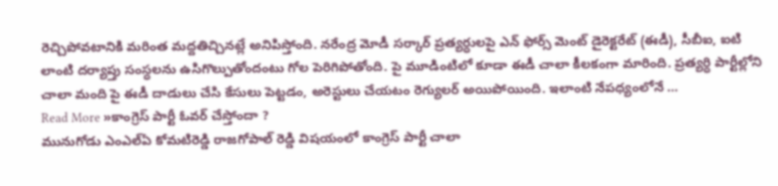రెచ్చిపోవటానికి మరింత మద్దతిచ్చినట్లే అనిపిస్తోంది. నరేంద్ర మోడీ సర్కార్ ప్రత్యర్ధులపై ఎన్ ఫోర్స్ మెంట్ డైరెక్టరేట్ (ఈడీ), సీబీఐ, ఐటి లాంటి దర్యాప్తు సంస్ధలను ఉసిగొల్పుతోందంటు గోల పెరిగిపోతోంది. పై మూడింటిలో కూడా ఈడీ చాలా కీలకంగా మారింది. ప్రత్యర్ధి పార్టీల్లోని చాలా మంది పై ఈడీ దాడులు చేసి కేసులు పెట్టడం, అరెస్టులు చేయటం రెగ్యులర్ అయిపోయింది. ఇలాంటి నేపధ్యంలోనే …
Read More »కాంగ్రెస్ పార్టీ ఓవర్ చేస్తోందా ?
మునుగోడు ఎంఎల్ఏ కోమటిరెడ్డి రాజగోపాల్ రెడ్డి విషయంలో కాంగ్రెస్ పార్టీ చాలా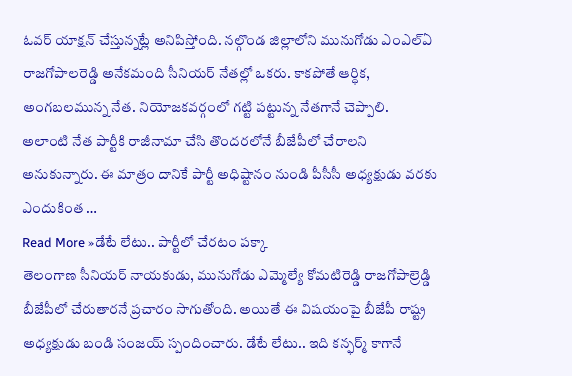ఓవర్ యాక్షన్ చేస్తున్నట్లే అనిపిస్తోంది. నల్గొండ జిల్లాలోని మునుగోడు ఎంఎల్ఏ రాజగోపాలరెడ్డి అనేకమంది సీనియర్ నేతల్లో ఒకరు. కాకపోతే ఆర్ధిక, అంగబలమున్న నేత. నియోజకవర్గంలో గట్టి పట్టున్న నేతగానే చెప్పాలి. అలాంటి నేత పార్టీకి రాజీనామా చేసి తొందరలోనే బీజేపీలో చేరాలని అనుకున్నారు. ఈ మాత్రం దానికే పార్టీ అధిష్టానం నుండి పీసీసీ అధ్యక్షుడు వరకు ఎందుకింత …
Read More »డేటే లేటు.. పార్టీలో చేరటం పక్కా
తెలంగాణ సీనియర్ నాయకుడు, మునుగోడు ఎమ్మెల్యే కోమటిరెడ్డి రాజగోపాల్రెడ్డి బీజేపీలో చేరుతారనే ప్రచారం సాగుతోంది. అయితే ఈ విషయంపై బీజేపీ రాష్ట్ర అధ్యక్షుడు బండి సంజయ్ స్పందించారు. డేటే లేటు.. ఇది కన్ఫర్మ్ కాగానే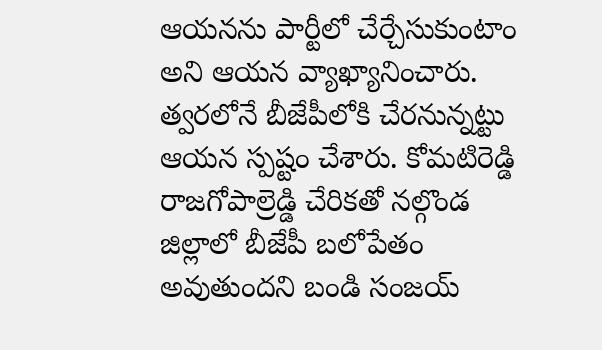ఆయనను పార్టీలో చేర్చేసుకుంటాం అని ఆయన వ్యాఖ్యానించారు. త్వరలోనే బీజేపీలోకి చేరనున్నట్టు ఆయన స్పష్టం చేశారు. కోమటిరెడ్డి రాజగోపాల్రెడ్డి చేరికతో నల్గొండ జిల్లాలో బీజేపీ బలోపేతం అవుతుందని బండి సంజయ్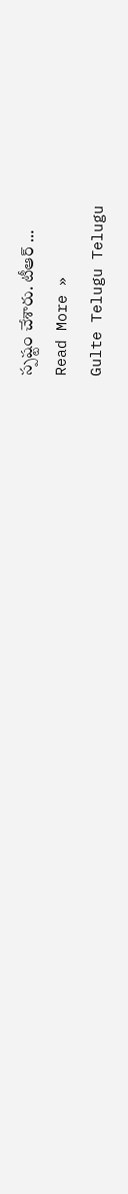స్పష్టం చేశారు. టీఆర్ …
Read More »
Gulte Telugu Telugu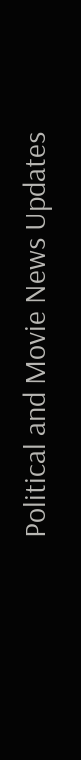Political and Movie News Updates